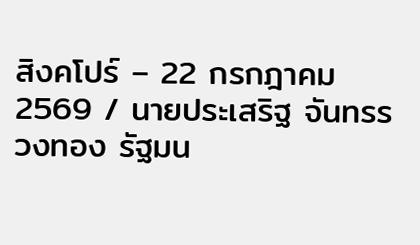สิงคโปร์ – 22 กรกฎาคม 2569 / นายประเสริฐ จันทรรวงทอง รัฐมน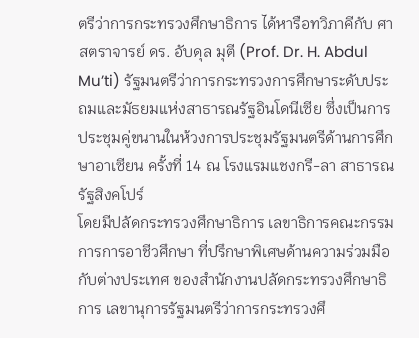ตรีว่าการกระทรวงศึกษาธิการ ได้หารือทวิภาคีกับ ศาสตราจารย์ ดร. อับดุล มุตี (Prof. Dr. H. Abdul Mu’ti) รัฐมนตรีว่าการกระทรวงการศึกษาระดับประถมและมัธยมแห่งสาธารณรัฐอินโดนีเซีย ซึ่งเป็นการประชุมคู่ขนานในห้วงการประชุมรัฐมนตรีด้านการศึกษาอาเซียน ครั้งที่ 14 ณ โรงแรมแชงกรี-ลา สาธารณรัฐสิงคโปร์
โดยมีปลัดกระทรวงศึกษาธิการ เลขาธิการคณะกรรมการการอาชีวศึกษา ที่ปรึกษาพิเศษด้านความร่วมมือกับต่างประเทศ ของสำนักงานปลัดกระทรวงศึกษาธิการ เลขานุการรัฐมนตรีว่าการกระทรวงศึ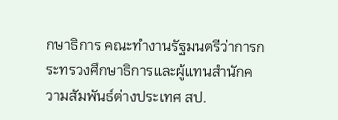กษาธิการ คณะทำงานรัฐมนตรีว่าการกระทรวงศึกษาธิการและผู้แทนสำนักความสัมพันธ์ต่างประเทศ สป.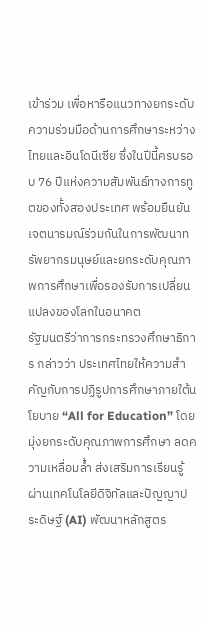เข้าร่วม เพื่อหารือแนวทางยกระดับความร่วมมือด้านการศึกษาระหว่างไทยและอินโดนีเซีย ซึ่งในปีนี้ครบรอบ 76 ปีแห่งความสัมพันธ์ทางการทูตของทั้งสองประเทศ พร้อมยืนยันเจตนารมณ์ร่วมกันในการพัฒนาทรัพยากรมนุษย์และยกระดับคุณภาพการศึกษาเพื่อรองรับการเปลี่ยนแปลงของโลกในอนาคต
รัฐมนตรีว่าการกระทรวงศึกษาธิการ กล่าวว่า ประเทศไทยให้ความสำคัญกับการปฏิรูปการศึกษาภายใต้นโยบาย “All for Education” โดยมุ่งยกระดับคุณภาพการศึกษา ลดความเหลื่อมล้ำ ส่งเสริมการเรียนรู้ผ่านเทคโนโลยีดิจิทัลและปัญญาประดิษฐ์ (AI) พัฒนาหลักสูตร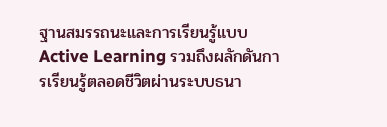ฐานสมรรถนะและการเรียนรู้แบบ Active Learning รวมถึงผลักดันการเรียนรู้ตลอดชีวิตผ่านระบบธนา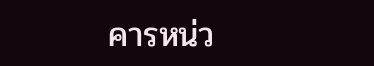คารหน่ว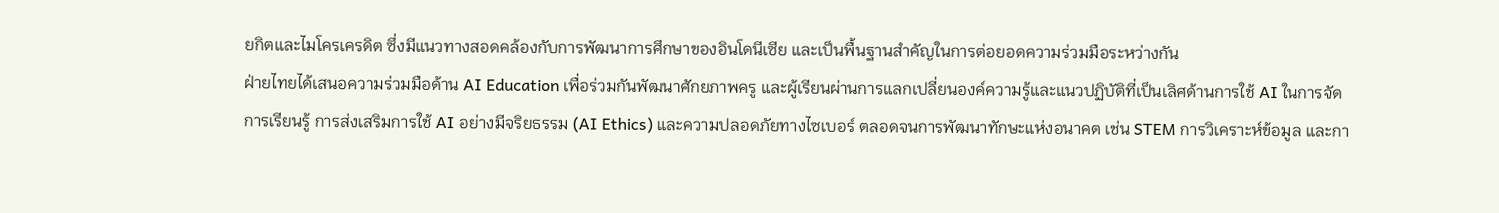ยกิตและไมโครเครดิต ซึ่งมีแนวทางสอดคล้องกับการพัฒนาการศึกษาของอินโดนีเซีย และเป็นพื้นฐานสำคัญในการต่อยอดความร่วมมือระหว่างกัน
ฝ่ายไทยได้เสนอความร่วมมือด้าน AI Education เพื่อร่วมกันพัฒนาศักยภาพครู และผู้เรียนผ่านการแลกเปลี่ยนองค์ความรู้และแนวปฏิบัติที่เป็นเลิศด้านการใช้ AI ในการจัดการเรียนรู้ การส่งเสริมการใช้ AI อย่างมีจริยธรรม (AI Ethics) และความปลอดภัยทางไซเบอร์ ตลอดจนการพัฒนาทักษะแห่งอนาคต เช่น STEM การวิเคราะห์ข้อมูล และกา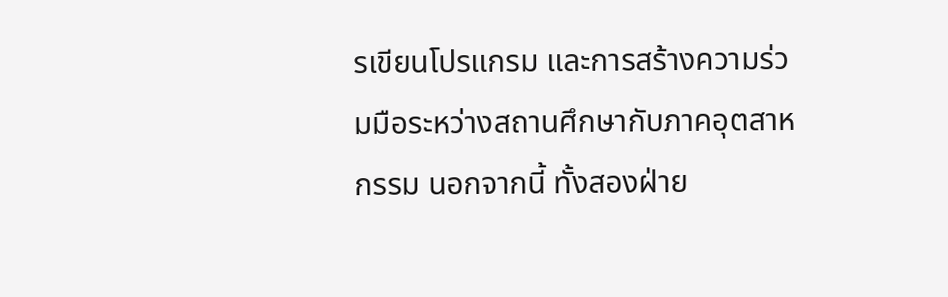รเขียนโปรแกรม และการสร้างความร่วมมือระหว่างสถานศึกษากับภาคอุตสาหกรรม นอกจากนี้ ทั้งสองฝ่าย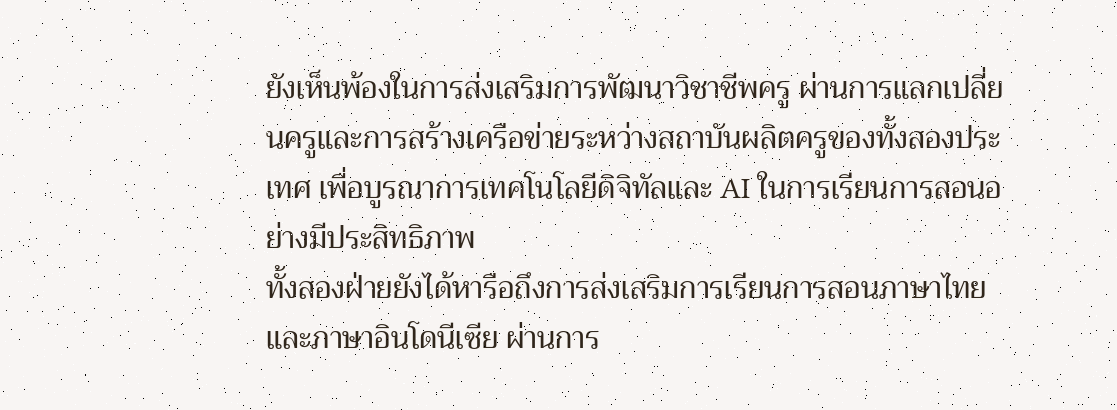ยังเห็นพ้องในการส่งเสริมการพัฒนาวิชาชีพครู ผ่านการแลกเปลี่ยนครูและการสร้างเครือข่ายระหว่างสถาบันผลิตครูของทั้งสองประเทศ เพื่อบูรณาการเทคโนโลยีดิจิทัลและ AI ในการเรียนการสอนอย่างมีประสิทธิภาพ
ทั้งสองฝ่ายยังได้หารือถึงการส่งเสริมการเรียนการสอนภาษาไทยและภาษาอินโดนีเซีย ผ่านการ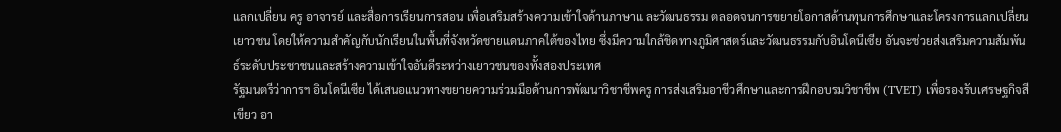แลกเปลี่ยน ครู อาจารย์ และสื่อการเรียนการสอน เพื่อเสริมสร้างความเข้าใจด้านภาษาแ ละวัฒนธรรม ตลอดจนการขยายโอกาสด้านทุนการศึกษาและโครงการแลกเปลี่ยนเยาวชน โดยให้ความสำคัญกับนักเรียนในพื้นที่จังหวัดชายแดนภาคใต้ของไทย ซึ่งมีความใกล้ชิดทางภูมิศาสตร์และวัฒนธรรมกับอินโดนีเซีย อันจะช่วยส่งเสริมความสัมพันธ์ระดับประชาชนและสร้างความเข้าใจอันดีระหว่างเยาวชนของทั้งสองประเทศ
รัฐมนตรีว่าการฯ อินโดนีเซีย ได้เสนอแนวทางขยายความร่วมมือด้านการพัฒนาวิชาชีพครู การส่งเสริมอาชีวศึกษาและการฝึกอบรมวิชาชีพ (TVET) เพื่อรองรับเศรษฐกิจสีเขียว อา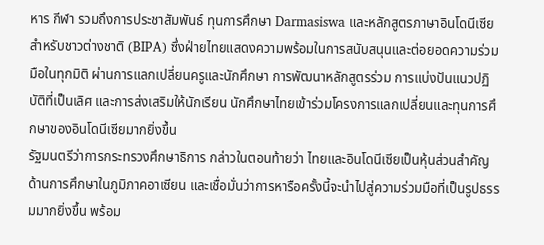หาร กีฬา รวมถึงการประชาสัมพันธ์ ทุนการศึกษา Darmasiswa และหลักสูตรภาษาอินโดนีเซียสำหรับชาวต่างชาติ (BIPA) ซึ่งฝ่ายไทยแสดงความพร้อมในการสนับสนุนและต่อยอดความร่วมมือในทุกมิติ ผ่านการแลกเปลี่ยนครูและนักศึกษา การพัฒนาหลักสูตรร่วม การแบ่งปันแนวปฏิบัติที่เป็นเลิศ และการส่งเสริมให้นักเรียน นักศึกษาไทยเข้าร่วมโครงการแลกเปลี่ยนและทุนการศึกษาของอินโดนีเซียมากยิ่งขึ้น
รัฐมนตรีว่าการกระทรวงศึกษาธิการ กล่าวในตอนท้ายว่า ไทยและอินโดนีเซียเป็นหุ้นส่วนสำคัญด้านการศึกษาในภูมิภาคอาเซียน และเชื่อมั่นว่าการหารือครั้งนี้จะนำไปสู่ความร่วมมือที่เป็นรูปธรรมมากยิ่งขึ้น พร้อม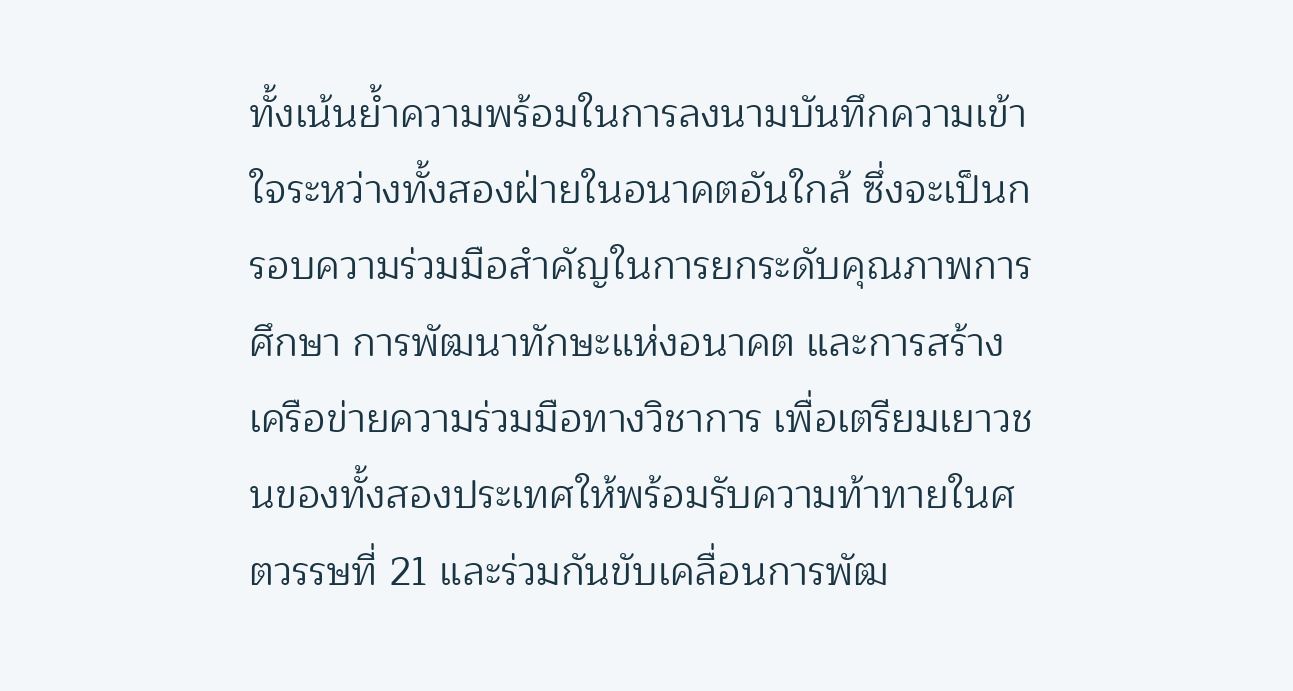ทั้งเน้นย้ำความพร้อมในการลงนามบันทึกความเข้าใจระหว่างทั้งสองฝ่ายในอนาคตอันใกล้ ซึ่งจะเป็นกรอบความร่วมมือสำคัญในการยกระดับคุณภาพการศึกษา การพัฒนาทักษะแห่งอนาคต และการสร้างเครือข่ายความร่วมมือทางวิชาการ เพื่อเตรียมเยาวชนของทั้งสองประเทศให้พร้อมรับความท้าทายในศตวรรษที่ 21 และร่วมกันขับเคลื่อนการพัฒ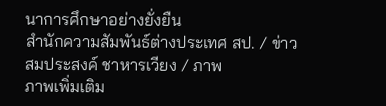นาการศึกษาอย่างยั่งยืน
สำนักความสัมพันธ์ต่างประเทศ สป. / ข่าว
สมประสงค์ ชาหารเวียง / ภาพ
ภาพเพิ่มเติม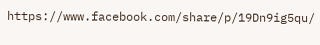https://www.facebook.com/share/p/19Dn9ig5qu/